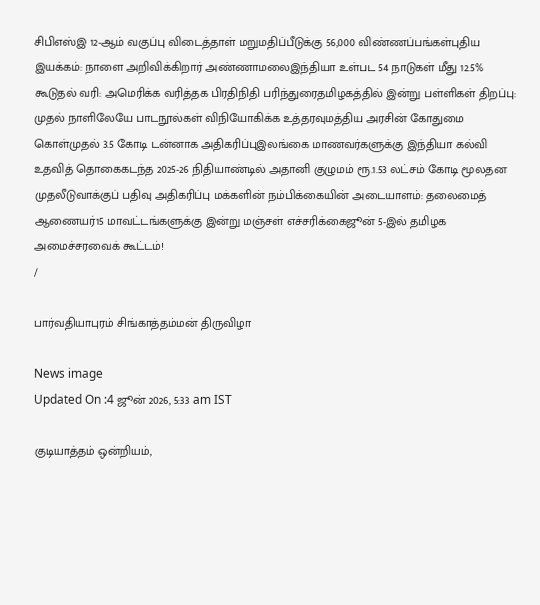சிபிஎஸ்இ 12-ஆம் வகுப்பு விடைத்தாள் மறுமதிப்பீடுக்கு 56,000 விண்ணப்பங்கள்புதிய இயக்கம்: நாளை அறிவிக்கிறார் அண்ணாமலைஇந்தியா உள்பட 54 நாடுகள் மீது 12.5% கூடுதல் வரி: அமெரிக்க வரித்தக பிரதிநிதி பரிந்துரைதமிழகத்தில் இன்று பள்ளிகள் திறப்பு: முதல் நாளிலேயே பாடநூல்கள் விநியோகிக்க உத்தரவுமத்திய அரசின் கோதுமை கொள்முதல் 3.5 கோடி டன்னாக அதிகரிப்புஇலங்கை மாணவர்களுக்கு இந்தியா கல்வி உதவித் தொகைகடந்த 2025-26 நிதியாண்டில் அதானி குழுமம் ரூ.1.53 லட்சம் கோடி மூலதன முதலீடுவாக்குப் பதிவு அதிகரிப்பு மக்களின் நம்பிக்கையின் அடையாளம்: தலைமைத் ஆணையர்15 மாவட்டங்களுக்கு இன்று மஞ்சள் எச்சரிக்கைஜூன் 5-இல் தமிழக அமைச்சரவைக் கூட்டம்!
/

பார்வதியாபுரம் சிங்காத்தம்மன் திருவிழா

News image
Updated On :4 ஜூன் 2026, 5:33 am IST

குடியாத்தம் ஒன்றியம்,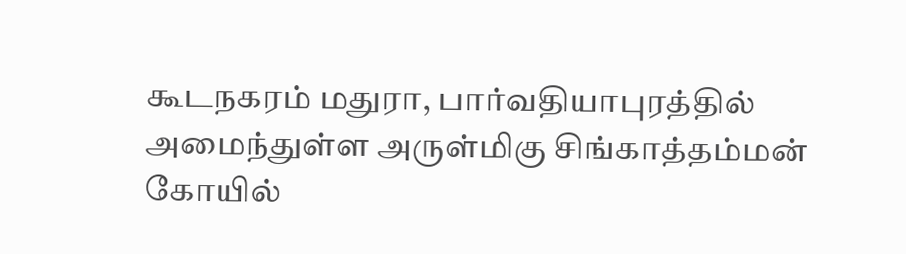கூடநகரம் மதுரா, பார்வதியாபுரத்தில் அமைந்துள்ள அருள்மிகு சிங்காத்தம்மன் கோயில்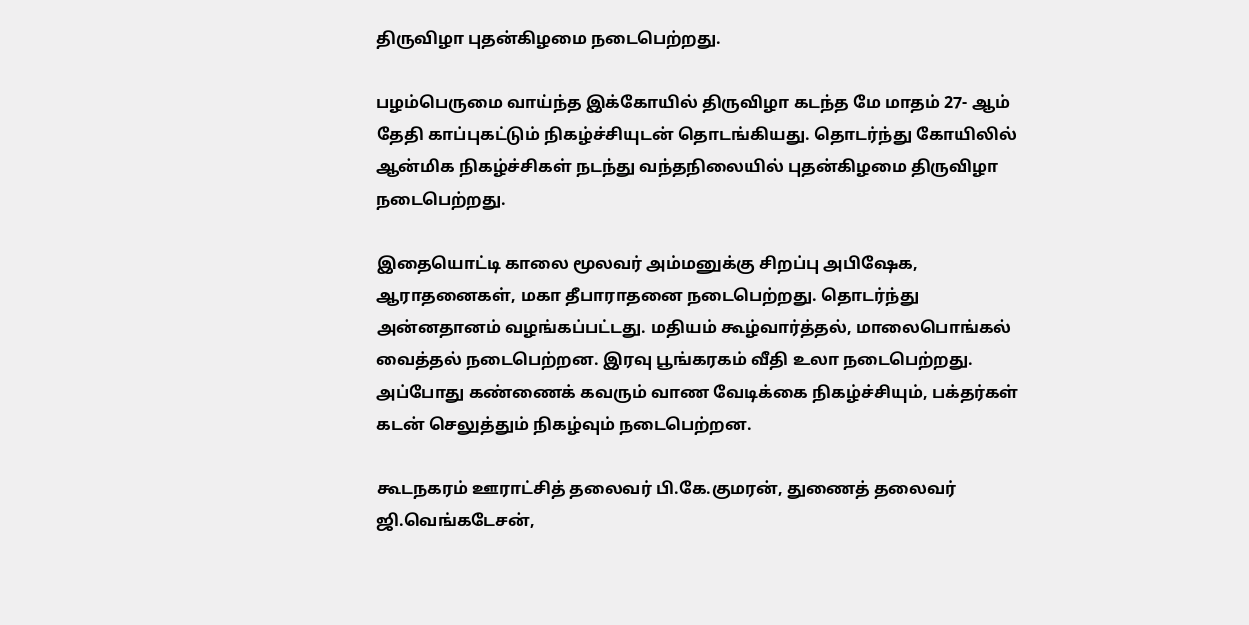திருவிழா புதன்கிழமை நடைபெற்றது.

பழம்பெருமை வாய்ந்த இக்கோயில் திருவிழா கடந்த மே மாதம் 27- ஆம் தேதி காப்புகட்டும் நிகழ்ச்சியுடன் தொடங்கியது. தொடர்ந்து கோயிலில் ஆன்மிக நிகழ்ச்சிகள் நடந்து வந்தநிலையில் புதன்கிழமை திருவிழா நடைபெற்றது.

இதையொட்டி காலை மூலவர் அம்மனுக்கு சிறப்பு அபிஷேக, ஆராதனைகள், மகா தீபாராதனை நடைபெற்றது. தொடர்ந்து அன்னதானம் வழங்கப்பட்டது. மதியம் கூழ்வார்த்தல், மாலைபொங்கல் வைத்தல் நடைபெற்றன. இரவு பூங்கரகம் வீதி உலா நடைபெற்றது. அப்போது கண்ணைக் கவரும் வாண வேடிக்கை நிகழ்ச்சியும், பக்தர்கள் கடன் செலுத்தும் நிகழ்வும் நடைபெற்றன.

கூடநகரம் ஊராட்சித் தலைவர் பி.கே.குமரன், துணைத் தலைவர் ஜி.வெங்கடேசன்,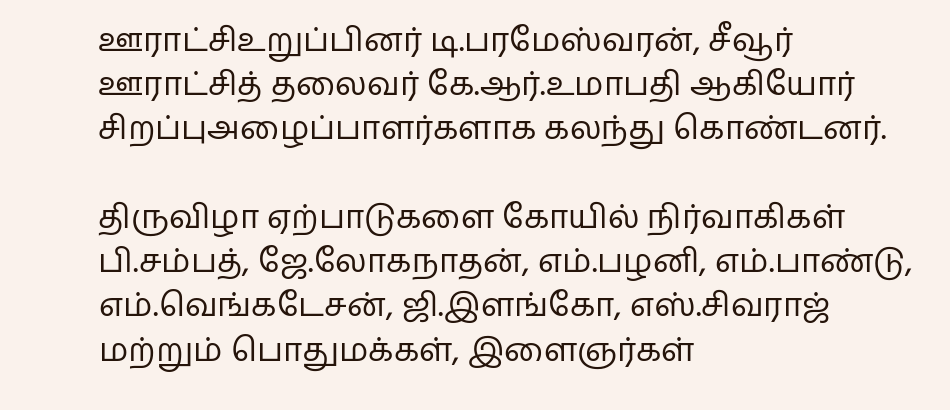ஊராட்சிஉறுப்பினர் டி.பரமேஸ்வரன், சீவூர் ஊராட்சித் தலைவர் கே.ஆர்.உமாபதி ஆகியோர் சிறப்புஅழைப்பாளர்களாக கலந்து கொண்டனர்.

திருவிழா ஏற்பாடுகளை கோயில் நிர்வாகிகள் பி.சம்பத், ஜே.லோகநாதன், எம்.பழனி, எம்.பாண்டு, எம்.வெங்கடேசன், ஜி.இளங்கோ, எஸ்.சிவராஜ் மற்றும் பொதுமக்கள், இளைஞர்கள்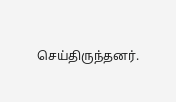செய்திருந்தனர்.